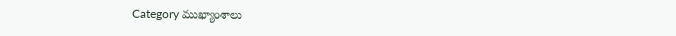Category ముఖ్యాంశాలు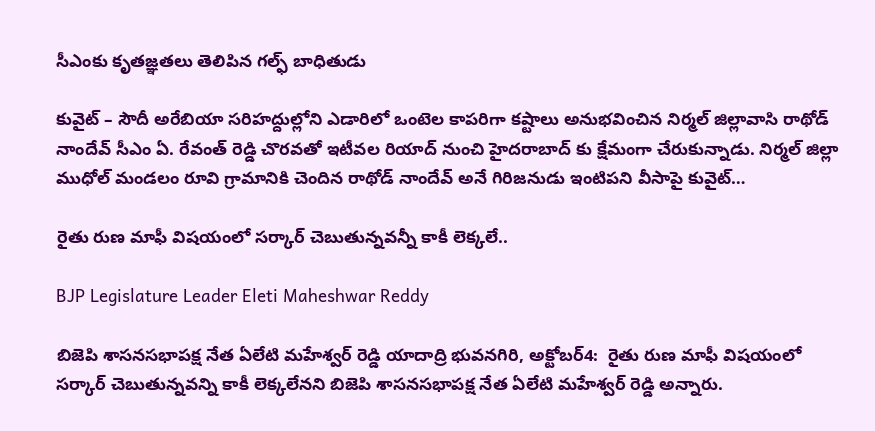సీఎంకు కృతజ్ఞతలు తెలిపిన గల్ఫ్ బాధితుడు

కువైట్ – సౌదీ అరేబియా సరిహద్దుల్లోని ఎడారిలో ఒంటెల కాపరిగా కష్టాలు అనుభవించిన నిర్మల్ జిల్లావాసి రాథోడ్ నాందేవ్ సీఎం ఏ. రేవంత్ రెడ్డి చొరవతో ఇటీవల రియాద్ నుంచి హైదరాబాద్ కు క్షేమంగా చేరుకున్నాడు. నిర్మల్‌ జిల్లా ముధోల్ మండలం రూవి గ్రామానికి చెందిన రాథోడ్‌ నాందేవ్‌ అనే గిరిజనుడు ఇంటిపని వీసాపై కువైట్‌…

రైతు రుణ మాఫీ విషయంలో సర్కార్‌ ‌చెబుతున్నవన్నీ కాకీ లెక్కలే..

BJP Legislature Leader Eleti Maheshwar Reddy

బిజెపి శాసనసభాపక్ష నేత ఏలేటి మహేశ్వర్‌ ‌రెడ్డి యాదాద్రి భువనగిరి, అక్టోబర్‌4:  రైతు రుణ మాఫీ విషయంలో సర్కార్‌ ‌చెబుతున్నవన్ని కాకీ లెక్కలేనని బిజెపి శాసనసభాపక్ష నేత ఏలేటి మహేశ్వర్‌ ‌రెడ్డి అన్నారు.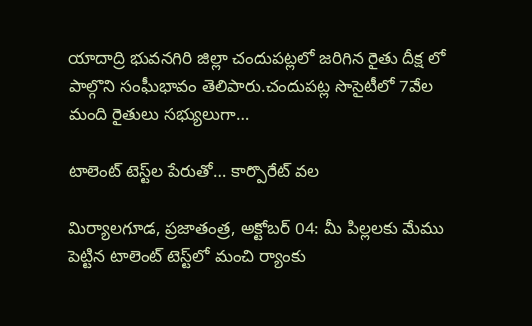యాదాద్రి భువనగిరి జిల్లా చందుపట్లలో జరిగిన రైతు దీక్ష లో పాల్గొని సంఘీభావం తెలిపారు.చందుపట్ల సొసైటీలో 7వేల మంది రైతులు సభ్యులుగా…

టాలెంట్‌ ‌టెస్ట్‌ల పేరుతో… కార్పొరేట్‌ ‌వల

మిర్యాలగూడ, ప్రజాతంత్ర, అక్టోబర్‌ 04: మీ పిల్లలకు మేము పెట్టిన టాలెంట్‌ ‌టెస్ట్‌లో మంచి ర్యాంకు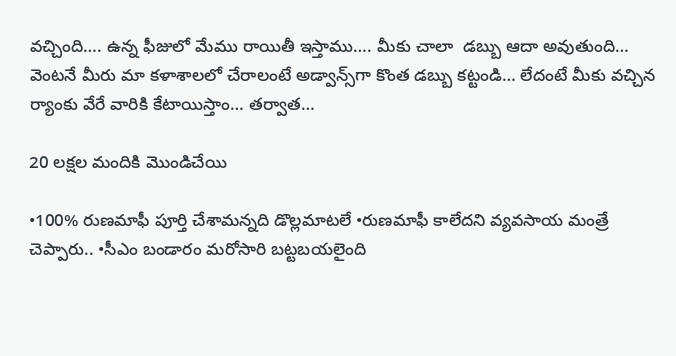వచ్చింది…. ఉన్న ఫీజులో మేము రాయితీ ఇస్తాము…. మీకు చాలా  డబ్బు ఆదా అవుతుంది… వెంటనే మీరు మా కళాశాలలో చేరాలంటే అడ్వాన్స్‌గా కొంత డబ్బు కట్టండి… లేదంటే మీకు వచ్చిన ర్యాంకు వేరే వారికి కేటాయిస్తాం… తర్వాత…

20 లక్షల మందికి మొండిచేయి

•100% రుణమాఫీ పూర్తి చేశామన్నది డొల్లమాటలే •రుణమాఫీ కాలేదని వ్యవసాయ మంత్రే చెప్పారు.. •సీఎం బండారం మరోసారి బట్టబయలైంది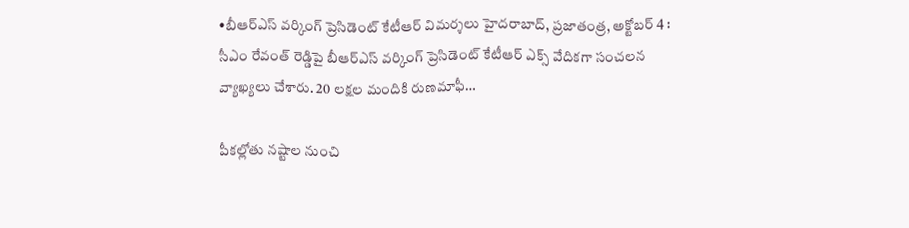•బీఆర్‌ఎస్‌ ‌వర్కింగ్‌ ‌ప్రెసిడెంట్‌ ‌కేటీఆర్‌ ‌విమర్శలు హైదరాబాద్‌, ప్రజాతంత్ర, అక్టోబర్‌ 4 : సీఎం రేవంత్‌ ‌రెడ్డిపై బీఆర్‌ఎస్‌ ‌వర్కింగ్‌ ‌ప్రెసిడెంట్‌ ‌కేటీఆర్‌ ఎక్స్ ‌వేదికగా సంచలన వ్యాఖ్యలు చేశారు. 20 లక్షల మందికి రుణమాఫీ…

పీకల్లోతు నష్టాల నుంచి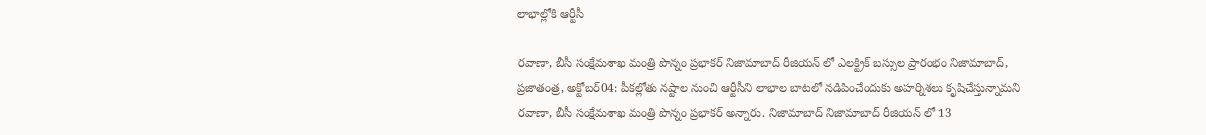లాభాల్లోకి ఆర్టీసీ

రవాణా, బీసీ సంక్షేమశాఖ మంత్రి పొన్నం ప్రభాకర్‌ నిజామాబాద్‌ ‌రీజియన్‌ ‌లో ఎలక్ట్రిక్‌ ‌బస్సుల ప్రారంభం నిజామాబాద్‌, ప్రజాతంత్ర, అక్టోబర్‌04: పీకల్లోతు నష్టాల నుంచి ఆర్టీసీని లాభాల బాటలో నడిపించేందుకు అహర్నిశలు కృషిచేస్తున్నామని రవాణా, బీసీ సంక్షేమశాఖ మంత్రి పొన్నం ప్రభాకర్‌ అన్నారు. నిజామాబాద్‌ ‌నిజామాబాద్‌ ‌రీజియన్‌ ‌లో 13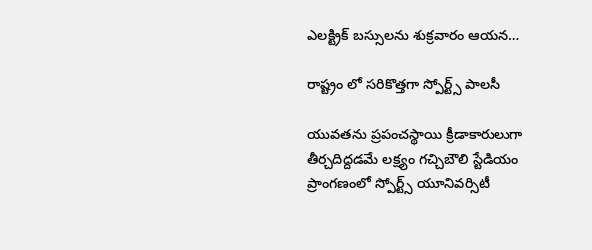ఎలక్ట్రిక్‌ ‌బస్సులను శుక్రవారం ఆయన…

రాష్ట్రం లో స‌రికొత్త‌గా స్పోర్ట్స్ పాల‌సీ

యువ‌త‌ను ప్ర‌పంచ‌స్థాయి క్రీడాకారులుగా తీర్చ‌దిద్ద‌డ‌మే ల‌క్ష్యం గచ్చిబౌలి స్టేడియం ప్రాంగణంలో స్పోర్ట్స్‌ యూనివర్సిటీ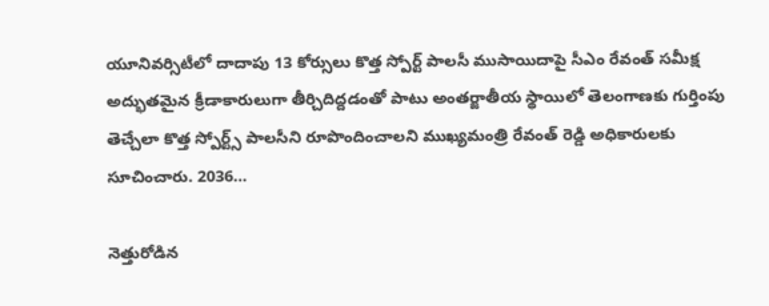యూనివర్సిటీలో దాదాపు 13 కోర్సులు కొత్త స్పోర్ట్ పాలసీ ముసాయిదాపై సీఎం రేవంత్ స‌మీక్ష‌ అద్భుతమైన క్రీడాకారులుగా తీర్చిదిద్దడంతో పాటు అంతర్జాతీయ స్థాయిలో తెలంగాణకు గుర్తింపు తెచ్చేలా కొత్త స్పోర్ట్స్ పాలసీని రూపొందించాల‌ని ముఖ్యమంత్రి రేవంత్ రెడ్డి అధికారులకు సూచించారు. 2036…

నెత్తురోడిన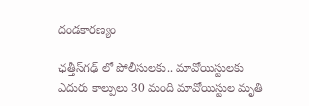దండకారణ్యం

ఛత్తీస్‌గ‌ఢ్ లో పోలీసులకు.. మావోయిస్టులకు ఎదురు కాల్పులు 30 మంది మావోయిస్టుల మృతి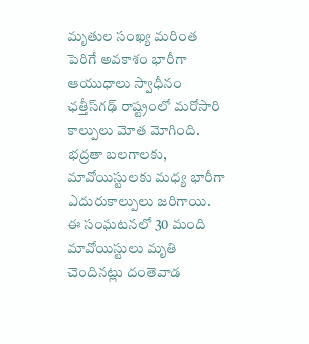మృతుల సంఖ్య మ‌రింత‌ పెరిగే అవకాశం భారీగా ఆయుధాలు స్వాధీనం ఛత్తీస్‌గ‌ఢ్‌ రాష్ట్రంలో మరోసారి కాల్పులు మోత మోగింది. భద్రతా బలగాలకు, మావోయిస్టులకు మధ్య భారీగా ఎదురుకాల్పులు జరిగాయి. ఈ సంఘటనలో 30 మంది మావోయిస్టులు మృతి చెందినట్లు దంతెవాడ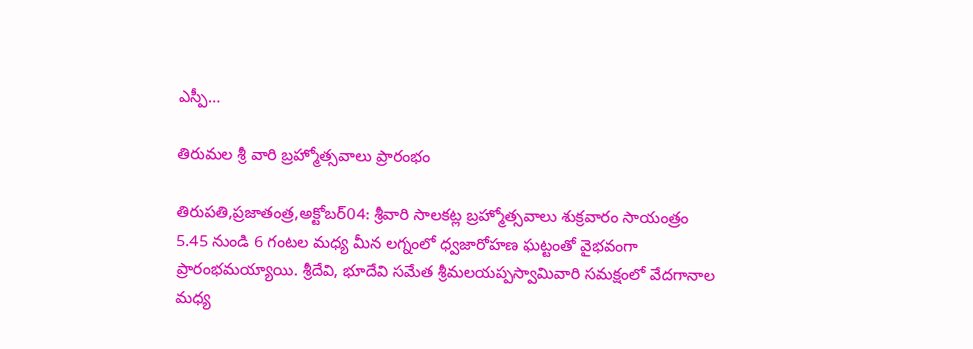ఎస్పీ…

తిరుమల శ్రీ వారి బ్రహ్మోత్సవాలు ప్రారంభం

తిరుపతి,ప్రజాతంత్ర,అక్టోబర్‌04: శ్రీవారి సాల‌క‌ట్ల‌ బ్రహ్మోత్సవాలు శుక్ర‌వారం సాయంత్రం 5.45 నుండి 6 గంటల మధ్య మీన లగ్నంలో ధ్వజారోహణ ఘట్టంతో వైభవంగా ప్రారంభమయ్యాయి. శ్రీదేవి, భూదేవి సమేత శ్రీమలయప్పస్వామివారి సమక్షంలో వేదగానాల మధ్య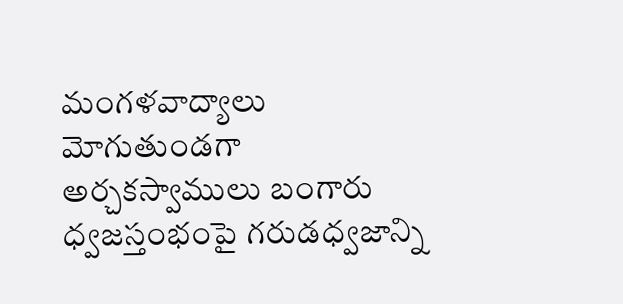మంగళవాద్యాలు మోగుతుండగా అర్చకస్వాములు బంగారు ధ్వజస్తంభంపై గరుడధ్వజాన్ని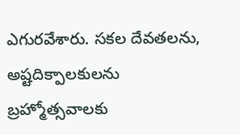ఎగురవేశారు. సకల దేవతలను, అష్టదిక్పాలకులను బ్రహ్మోత్సవాలకు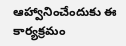ఆహ్వానించేందుకు ఈ కార్యక్రమం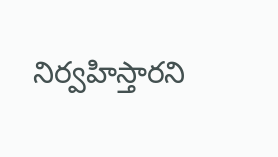నిర్వహిస్తారని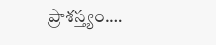ప్రాశస్త్యం.…